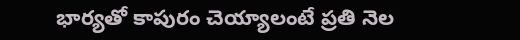భార్యతో కాపురం చెయ్యాలంటే ప్రతి నెల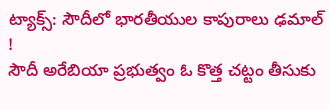ట్యాక్స్: సౌదీలో భారతీయుల కాపురాలు ఢమాల్ !
సౌదీ అరేబియా ప్రభుత్వం ఓ కొత్త చట్టం తీసుకు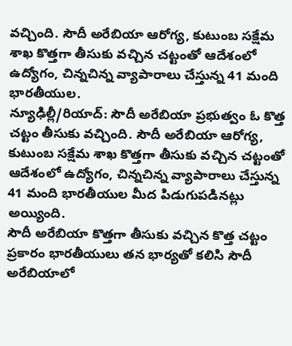వచ్చింది. సౌదీ అరేబియా ఆరోగ్య, కుటుంబ సక్షేమ శాఖ కొత్తగా తీసుకు వచ్చిన చట్టంతో ఆదేశంలో ఉద్యోగం, చిన్నచిన్న వ్యాపారాలు చేస్తున్న 41 మంది భారతీయుల.
న్యూఢిల్లీ/రియాద్: సౌదీ అరేబియా ప్రభుత్వం ఓ కొత్త చట్టం తీసుకు వచ్చింది. సౌదీ అరేబియా ఆరోగ్య, కుటుంబ సక్షేమ శాఖ కొత్తగా తీసుకు వచ్చిన చట్టంతో ఆదేశంలో ఉద్యోగం, చిన్నచిన్న వ్యాపారాలు చేస్తున్న 41 మంది భారతీయుల మీద పిడుగుపడినట్లు అయ్యింది.
సౌదీ అరేబియా కొత్తగా తీసుకు వచ్చిన కొత్త చట్టం ప్రకారం భారతీయులు తన భార్యతో కలిసి సౌదీ అరేబియాలో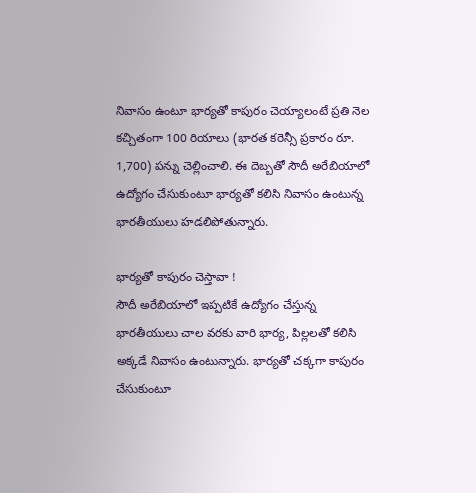నివాసం ఉంటూ భార్యతో కాపురం చెయ్యాలంటే ప్రతి నెల కచ్చితంగా 100 రియాలు (భారత కరెన్సీ ప్రకారం రూ. 1,700) పన్ను చెల్లించాలి. ఈ దెబ్బతో సౌదీ అరేబియాలో ఉద్యోగం చేసుకుంటూ భార్యతో కలిసి నివాసం ఉంటున్న భారతీయులు హడలిపోతున్నారు.

భార్యతో కాపురం చెస్తావా !
సౌదీ అరేబియాలో ఇప్పటికే ఉద్యోగం చేస్తున్న భారతీయులు చాల వరకు వారి భార్య, పిల్లలతో కలిసి అక్కడే నివాసం ఉంటున్నారు. భార్యతో చక్కగా కాపురం చేసుకుంటూ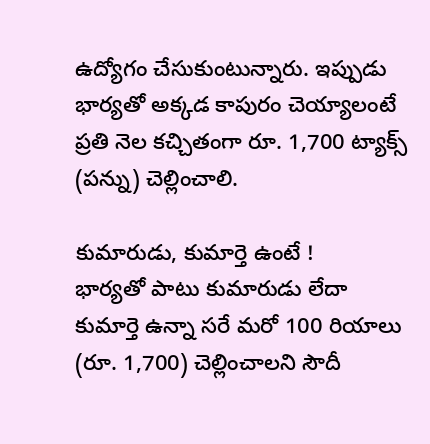ఉద్యోగం చేసుకుంటున్నారు. ఇప్పుడు భార్యతో అక్కడ కాపురం చెయ్యాలంటే ప్రతి నెల కచ్చితంగా రూ. 1,700 ట్యాక్స్ (పన్ను) చెల్లించాలి.

కుమారుడు, కుమార్తె ఉంటే !
భార్యతో పాటు కుమారుడు లేదా కుమార్తె ఉన్నా సరే మరో 100 రియాలు (రూ. 1,700) చెల్లించాలని సౌదీ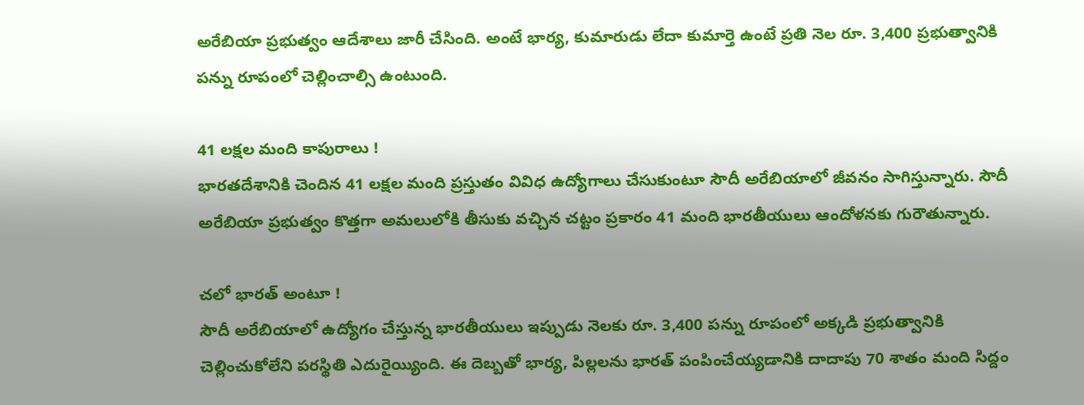అరేబియా ప్రభుత్వం ఆదేశాలు జారీ చేసింది. అంటే భార్య, కుమారుడు లేదా కుమార్తె ఉంటే ప్రతి నెల రూ. 3,400 ప్రభుత్వానికి పన్ను రూపంలో చెల్లించాల్సి ఉంటుంది.

41 లక్షల మంది కాపురాలు !
భారతదేశానికి చెందిన 41 లక్షల మంది ప్రస్తుతం వివిధ ఉద్యోగాలు చేసుకుంటూ సౌదీ అరేబియాలో జీవనం సాగిస్తున్నారు. సౌదీ అరేబియా ప్రభుత్వం కొత్తగా అమలులోకి తీసుకు వచ్చిన చట్టం ప్రకారం 41 మంది భారతీయులు ఆందోళనకు గురౌతున్నారు.

చలో భారత్ అంటూ !
సౌదీ అరేబియాలో ఉద్యోగం చేస్తున్న భారతీయులు ఇప్పుడు నెలకు రూ. 3,400 పన్ను రూపంలో అక్కడి ప్రభుత్వానికి చెల్లించుకోలేని పరస్థితి ఎదురైయ్యింది. ఈ దెబ్బతో భార్య, పిల్లలను భారత్ పంపించేయ్యడానికి దాదాపు 70 శాతం మంది సిద్దం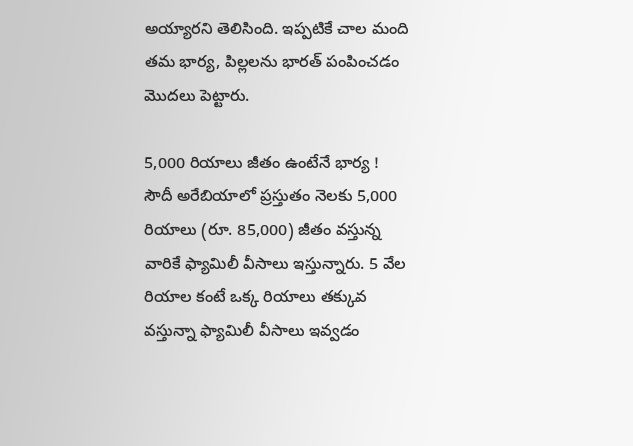అయ్యారని తెలిసింది. ఇప్పటికే చాల మంది తమ భార్య, పిల్లలను భారత్ పంపించడం మొదలు పెట్టారు.

5,000 రియాలు జీతం ఉంటేనే భార్య !
సౌదీ అరేబియాలో ప్రస్తుతం నెలకు 5,000 రియాలు (రూ. 85,000) జీతం వస్తున్న వారికే ఫ్యామిలీ వీసాలు ఇస్తున్నారు. 5 వేల రియాల కంటే ఒక్క రియాలు తక్కువ వస్తున్నా ఫ్యామిలీ వీసాలు ఇవ్వడం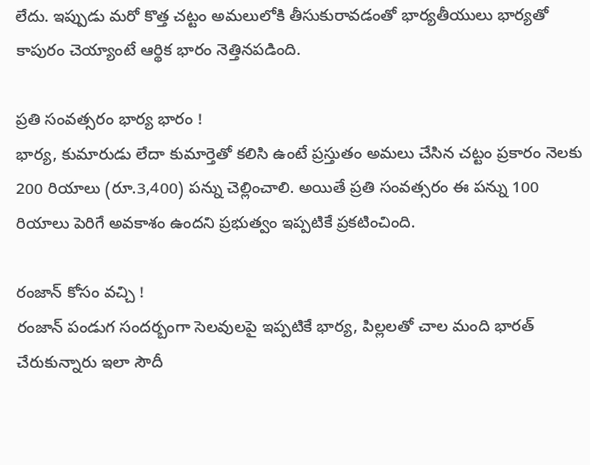లేదు. ఇప్పుడు మరో కొత్త చట్టం అమలులోకి తీసుకురావడంతో భార్యతీయులు భార్యతో కాపురం చెయ్యాంటే ఆర్థిక భారం నెత్తినపడింది.

ప్రతి సంవత్సరం భార్య భారం !
భార్య, కుమారుడు లేదా కుమార్తెతో కలిసి ఉంటే ప్రస్తుతం అమలు చేసిన చట్టం ప్రకారం నెలకు 200 రియాలు (రూ.3,400) పన్ను చెల్లించాలి. అయితే ప్రతి సంవత్సరం ఈ పన్ను 100 రియాలు పెరిగే అవకాశం ఉందని ప్రభుత్వం ఇప్పటికే ప్రకటించింది.

రంజాన్ కోసం వచ్చి !
రంజాన్ పండుగ సందర్బంగా సెలవులపై ఇప్పటికే భార్య, పిల్లలతో చాల మంది భారత్ చేరుకున్నారు ఇలా సౌదీ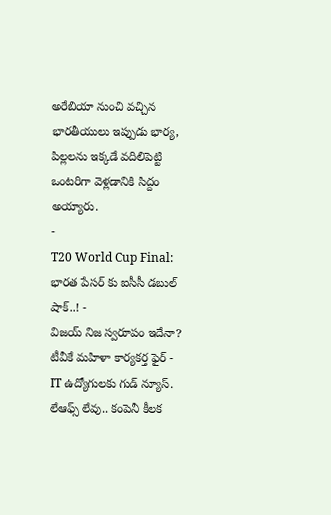అరేబియా నుంచి వచ్చిన భారతీయులు ఇప్పుడు భార్య, పిల్లలను ఇక్కడే వదిలిపెట్టి ఒంటరిగా వెళ్లడానికి సిద్దం అయ్యారు.
-
T20 World Cup Final: భారత పేసర్ కు ఐసీసీ డబుల్ షాక్..! -
విజయ్ నిజ స్వరూపం ఇదేనా? టీవీకే మహిళా కార్యకర్త ఫైర్ -
IT ఉద్యోగులకు గుడ్ న్యూస్. లేఆఫ్స్ లేవు.. కంపెనీ కీలక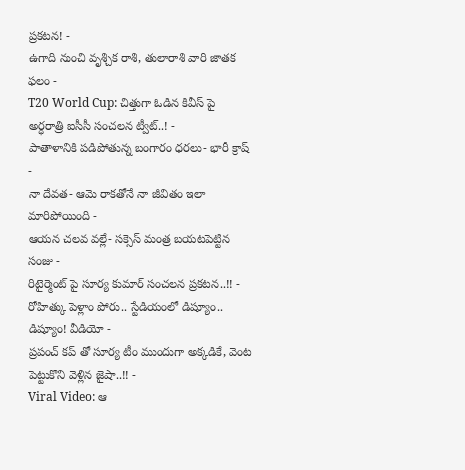ప్రకటన! -
ఉగాది నుంచి వృశ్చిక రాశి, తులారాశి వారి జాతక ఫలం -
T20 World Cup: చిత్తుగా ఓడిన కివీస్ పై అర్ధరాత్రి ఐసీసీ సంచలన ట్వీట్..! -
పాతాళానికి పడిపోతున్న బంగారం ధరలు- భారీ క్రాష్ -
నా దేవత- ఆమె రాకతోనే నా జీవితం ఇలా మారిపోయింది -
ఆయన చలవ వల్లే- సక్సెస్ మంత్ర బయటపెట్టిన సంజు -
రిటైర్మెంట్ పై సూర్య కుమార్ సంచలన ప్రకటన..!! -
రోహిత్కు పెళ్లాం పోరు.. స్టేడియంలో డిష్యూం.. డిష్యూం! వీడియో -
ప్రపంచ్ కప్ తో సూర్య టీం ముందుగా అక్కడికే, వెంట పెట్టుకొని వెళ్లిన జైషా..!! -
Viral Video: ఆ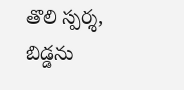తొలి స్పర్శ, బిడ్డను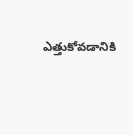ఎత్తుకోవడానికి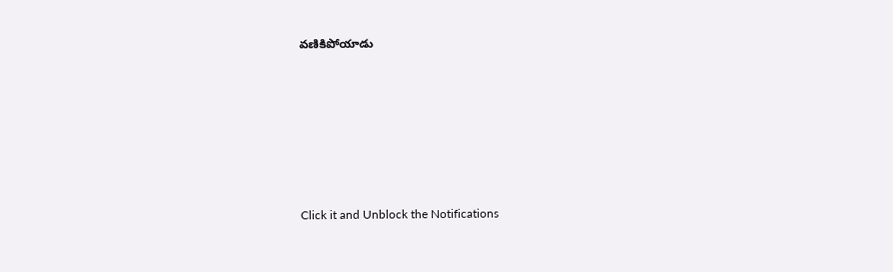వణికిపోయాడు












Click it and Unblock the Notifications